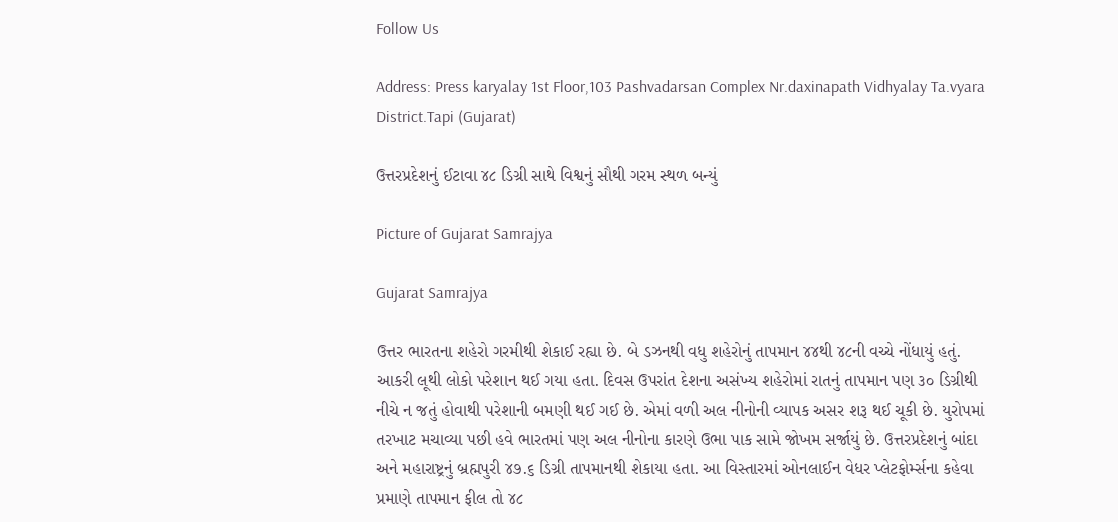Follow Us

Address: Press karyalay 1st Floor,103 Pashvadarsan Complex Nr.daxinapath Vidhyalay Ta.vyara District.Tapi (Gujarat)

ઉત્તરપ્રદેશનું ઈટાવા ૪૮ ડિગ્રી સાથે વિશ્વનું સૌથી ગરમ સ્થળ બન્યું

Picture of Gujarat Samrajya

Gujarat Samrajya

ઉત્તર ભારતના શહેરો ગરમીથી શેકાઈ રહ્યા છે. બે ડઝનથી વધુ શહેરોનું તાપમાન ૪૪થી ૪૮ની વચ્ચે નોંધાયું હતું. આકરી લૂથી લોકો પરેશાન થઈ ગયા હતા. દિવસ ઉપરાંત દેશના અસંખ્ય શહેરોમાં રાતનું તાપમાન પણ ૩૦ ડિગ્રીથી નીચે ન જતું હોવાથી પરેશાની બમણી થઈ ગઈ છે. એમાં વળી અલ નીનોની વ્યાપક અસર શરૂ થઈ ચૂકી છે. યુરોપમાં તરખાટ મચાવ્યા પછી હવે ભારતમાં પણ અલ નીનોના કારણે ઉભા પાક સામે જોખમ સર્જાયું છે. ઉત્તરપ્રદેશનું બાંદા અને મહારાષ્ટ્રનું બ્રહ્મપુરી ૪૭.૬ ડિગ્રી તાપમાનથી શેકાયા હતા. આ વિસ્તારમાં ઓનલાઈન વેધર પ્લેટફોર્મ્સના કહેવા પ્રમાણે તાપમાન ફીલ તો ૪૮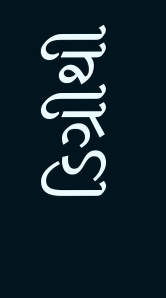ડિગ્રીથી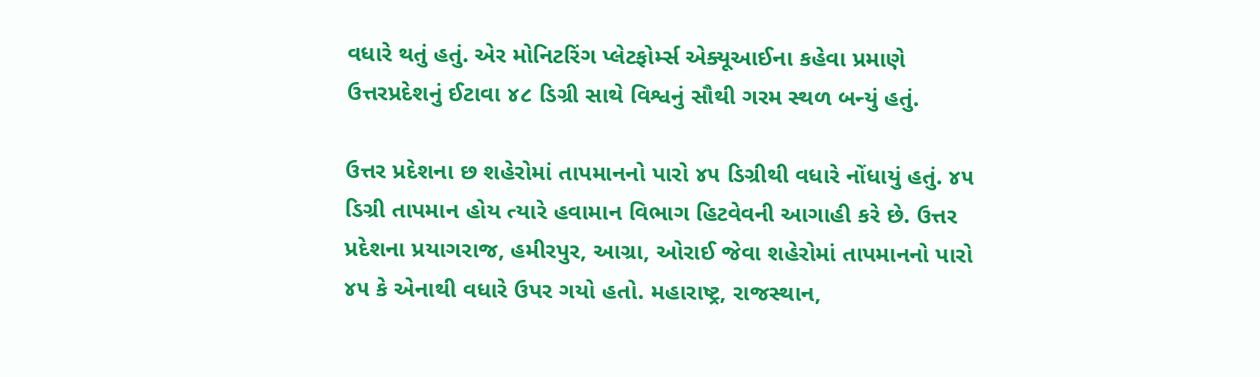વધારે થતું હતું. એર મોનિટરિંગ પ્લેટફોર્મ્સ એક્યૂઆઈના કહેવા પ્રમાણે ઉત્તરપ્રદેશનું ઈટાવા ૪૮ ડિગ્રી સાથે વિશ્વનું સૌથી ગરમ સ્થળ બન્યું હતું.

ઉત્તર પ્રદેશના છ શહેરોમાં તાપમાનનો પારો ૪૫ ડિગ્રીથી વધારે નોંધાયું હતું. ૪૫ ડિગ્રી તાપમાન હોય ત્યારે હવામાન વિભાગ હિટવેવની આગાહી કરે છે. ઉત્તર પ્રદેશના પ્રયાગરાજ, હમીરપુર, આગ્રા, ઓરાઈ જેવા શહેરોમાં તાપમાનનો પારો ૪૫ કે એનાથી વધારે ઉપર ગયો હતો. મહારાષ્ટ્ર, રાજસ્થાન,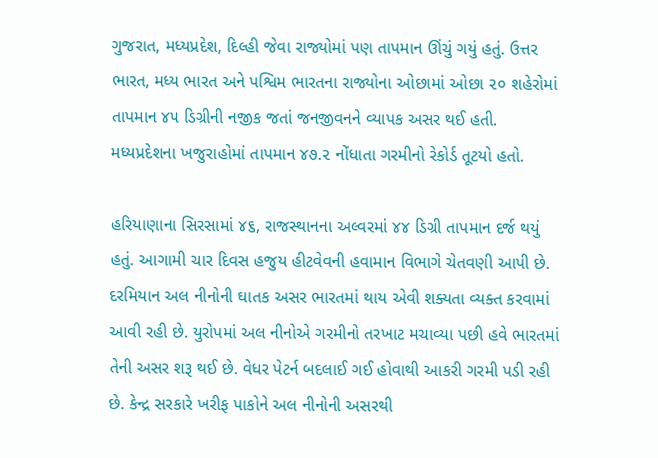ગુજરાત, મધ્યપ્રદેશ, દિલ્હી જેવા રાજ્યોમાં પણ તાપમાન ઊંચું ગયું હતું. ઉત્તર ભારત, મધ્ય ભારત અને પશ્વિમ ભારતના રાજ્યોના ઓછામાં ઓછા ૨૦ શહેરોમાં તાપમાન ૪૫ ડિગ્રીની નજીક જતાં જનજીવનને વ્યાપક અસર થઈ હતી. મધ્યપ્રદેશના ખજુરાહોમાં તાપમાન ૪૭.૨ નોંધાતા ગરમીનો રેકોર્ડ તૂટયો હતો.

હરિયાણાના સિરસામાં ૪૬, રાજસ્થાનના અલ્વરમાં ૪૪ ડિગ્રી તાપમાન દર્જ થયું હતું. આગામી ચાર દિવસ હજુય હીટવેવની હવામાન વિભાગે ચેતવણી આપી છે. દરમિયાન અલ નીનોની ઘાતક અસર ભારતમાં થાય એવી શક્યતા વ્યક્ત કરવામાં આવી રહી છે. યુરોપમાં અલ નીનોએ ગરમીનો તરખાટ મચાવ્યા પછી હવે ભારતમાં તેની અસર શરૂ થઈ છે. વેધર પેટર્ન બદલાઈ ગઈ હોવાથી આકરી ગરમી પડી રહી છે. કેન્દ્ર સરકારે ખરીફ પાકોને અલ નીનોની અસરથી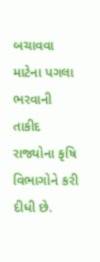બચાવવા માટેના પગલા ભરવાની તાકીદ રાજ્યોના કૃષિ વિભાગોને કરી દીધી છે.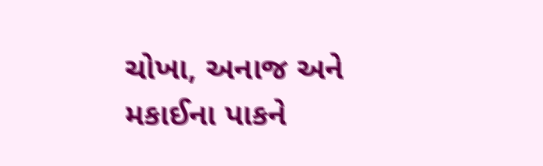ચોખા, અનાજ અને મકાઈના પાકને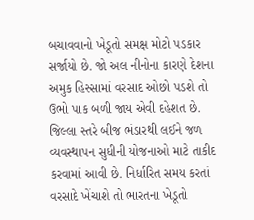બચાવવાનો ખેડૂતો સમક્ષ મોટો પડકાર સર્જાયો છે. જો અલ નીનોના કારણે દેશના અમુક હિસ્સામાં વરસાદ ઓછો પડશે તો ઉભો પાક બળી જાય એવી દહેશત છે. જિલ્લા સ્તરે બીજ ભંડારથી લઈને જળ વ્યવસ્થાપન સુધીની યોજનાઓ માટે તાકીદ કરવામાં આવી છે. નિર્ધારિત સમય કરતાં વરસાદે ખેંચાશે તો ભારતના ખેડૂતો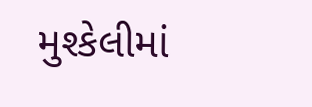મુશ્કેલીમાં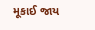મૂકાઈ જાય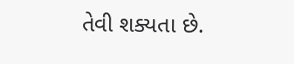તેવી શક્યતા છે.